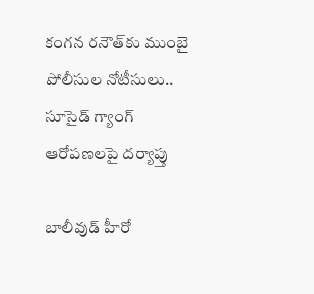కంగన రనౌత్‌కు ముంబై పోలీసుల నోటీసులు.. సూసైడ్ గ్యాంగ్‌ ఆరోపణలపై దర్యాప్తు

బాలీవుడ్‌ హీరో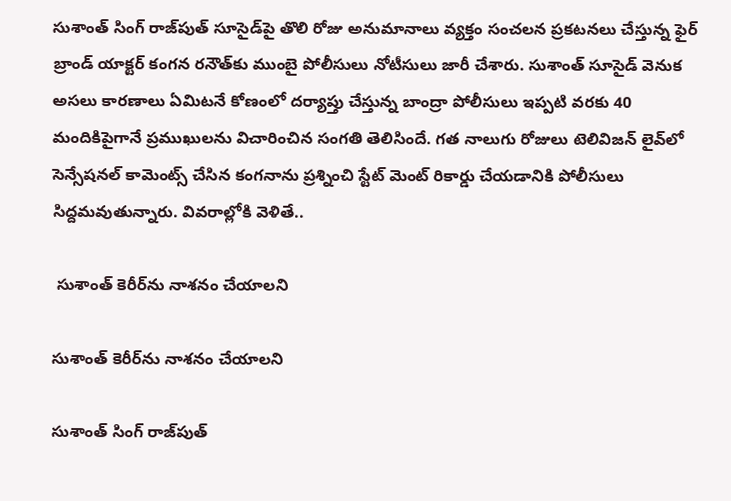సుశాంత్ సింగ్ రాజ్‌పుత్ సూసైడ్‌పై తొలి రోజు అనుమానాలు వ్యక్తం సంచలన ప్రకటనలు చేస్తున్న ఫైర్ బ్రాండ్ యాక్టర్ కంగన రనౌత్‌కు ముంబై పోలీసులు నోటీసులు జారీ చేశారు. సుశాంత్ సూసైడ్ వెనుక అసలు కారణాలు ఏమిటనే కోణంలో దర్యాప్తు చేస్తున్న బాంద్రా పోలీసులు ఇప్పటి వరకు 40 మందికిపైగానే ప్రముఖులను విచారించిన సంగతి తెలిసిందే. గత నాలుగు రోజులు టెలివిజన్ లైవ్‌లో సెన్సేషనల్ కామెంట్స్ చేసిన కంగనాను ప్రశ్నించి స్టేట్ మెంట్ రికార్డు చేయడానికి పోలీసులు సిద్దమవుతున్నారు. వివరాల్లోకి వెళితే..

 సుశాంత్ కెరీర్‌ను నాశనం చేయాలని

సుశాంత్ కెరీర్‌ను నాశనం చేయాలని

సుశాంత్ సింగ్ రాజ్‌పుత్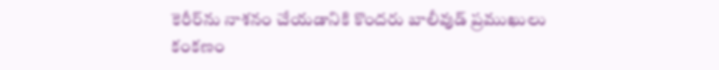కెరీర్‌ను నాశనం చేయడానికి కొందరు బాలీవుడ్ ప్రముఖులు కంకణం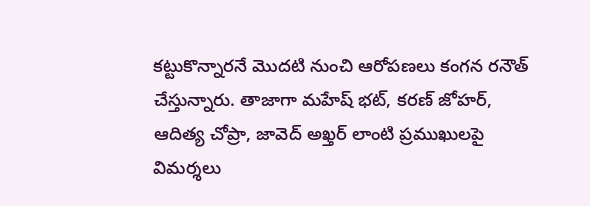కట్టుకొన్నారనే మొదటి నుంచి ఆరోపణలు కంగన రనౌత్‌ చేస్తున్నారు. తాజాగా మహేష్ భట్, కరణ్ జోహర్, ఆదిత్య చోప్రా, జావెద్ అఖ్తర్ లాంటి ప్రముఖులపై విమర్శలు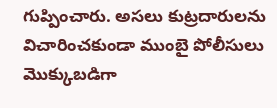గుప్పించారు. అసలు కుట్రదారులను విచారించకుండా ముంబై పోలీసులు మొక్కుబడిగా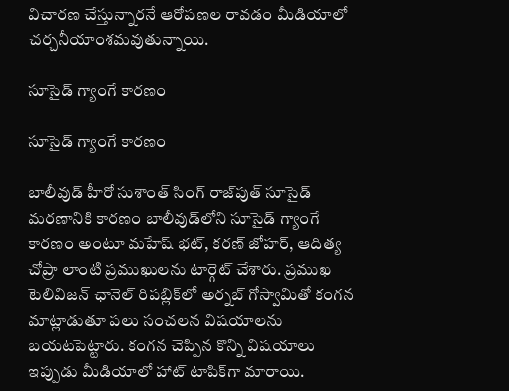విచారణ చేస్తున్నారనే ఆరోపణల రావడం మీడియాలో చర్చనీయాంశమవుతున్నాయి.

సూసైడ్ గ్యాంగే కారణం

సూసైడ్ గ్యాంగే కారణం

బాలీవుడ్ హీరో సుశాంత్ సింగ్ రాజ్‌పుత్ సూసైడ్ మరణానికి కారణం బాలీవుడ్‌లోని సూసైడ్ గ్యాంగే కారణం అంటూ మహేష్ భట్, కరణ్ జోహర్, ఆదిత్య చోప్రా లాంటి ప్రముఖులను టార్గెట్ చేశారు. ప్రముఖ టెలివిజన్ ఛానెల్ రిపబ్లిక్‌‌లో అర్నబ్ గోస్వామితో కంగన మాట్లాడుతూ పలు సంచలన విషయాలను బయటపెట్టారు. కంగన చెప్పిన కొన్ని విషయాలు ఇప్పుడు మీడియాలో హాట్ టాపిక్‌గా మారాయి.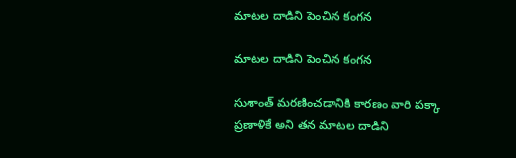మాటల దాడిని పెంచిన కంగన

మాటల దాడిని పెంచిన కంగన

సుశాంత్ మరణించడానికి కారణం వారి పక్కా ప్రణాళికే అని తన మాటల దాడిని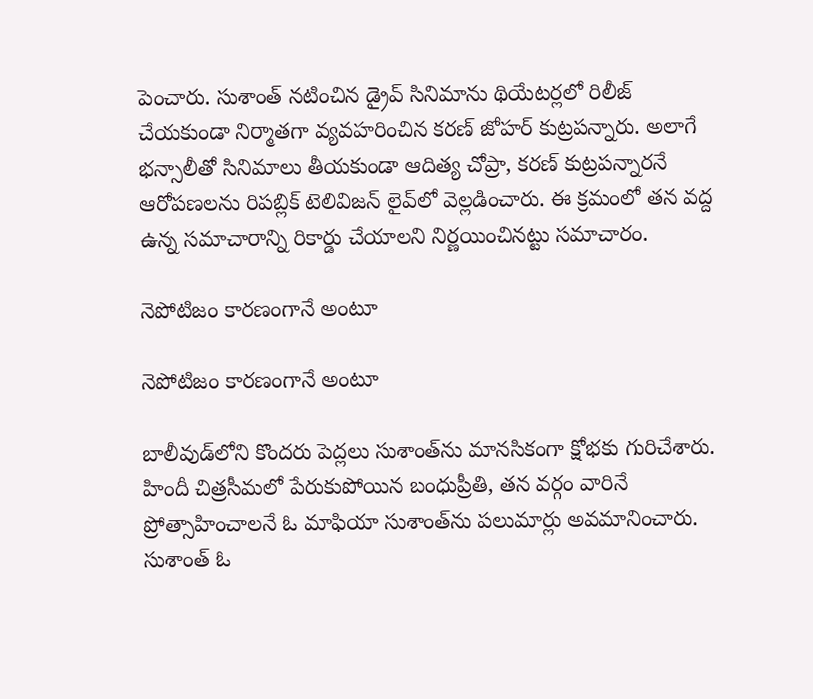పెంచారు. సుశాంత్ నటించిన డ్రైవ్ సినిమాను థియేటర్లలో రిలీజ్ చేయకుండా నిర్మాతగా వ్యవహరించిన కరణ్ జోహర్ కుట్రపన్నారు. అలాగే భన్సాలీతో సినిమాలు తీయకుండా ఆదిత్య చోప్రా, కరణ్ కుట్రపన్నారనే ఆరోపణలను రిపబ్లిక్ టెలివిజన్ లైవ్‌లో వెల్లడించారు. ఈ క్రమంలో తన వద్ద ఉన్న సమాచారాన్ని రికార్డు చేయాలని నిర్ణయించినట్టు సమాచారం.

నెపోటిజం కారణంగానే అంటూ

నెపోటిజం కారణంగానే అంటూ

బాలీవుడ్‌లోని కొందరు పెద్లలు సుశాంత్‌ను మానసికంగా క్షోభకు గురిచేశారు. హిందీ చిత్రసీమలో పేరుకుపోయిన బంధుప్రీతి, తన వర్గం వారినే ప్రోత్సాహించాలనే ఓ మాఫియా సుశాంత్‌ను పలుమార్లు అవమానించారు. సుశాంత్ ఓ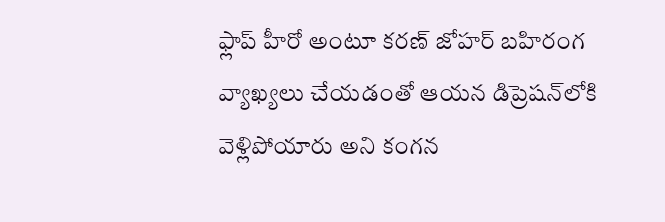ఫ్లాప్ హీరో అంటూ కరణ్ జోహర్ బహిరంగ వ్యాఖ్యలు చేయడంతో ఆయన డిప్రెషన్‌లోకి వెళ్లిపోయారు అని కంగన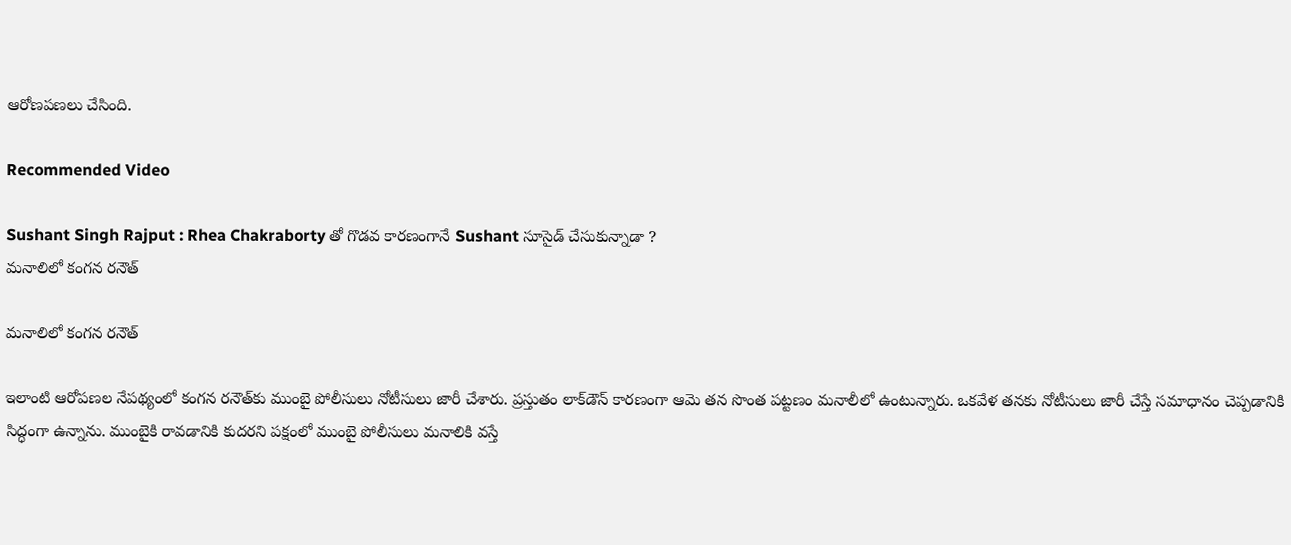ఆరోణపణలు చేసింది.

Recommended Video

Sushant Singh Rajput : Rhea Chakraborty తో గొడవ కారణంగానే Sushant సూసైడ్ చేసుకున్నాడా ?
మనాలిలో కంగన రనౌత్

మనాలిలో కంగన రనౌత్

ఇలాంటి ఆరోపణల నేపథ్యంలో కంగన రనౌత్‌కు ముంబై పోలీసులు నోటీసులు జారీ చేశారు. ప్రస్తుతం లాక్‌డౌన్ కారణంగా ఆమె తన సొంత పట్టణం మనాలీలో ఉంటున్నారు. ఒకవేళ తనకు నోటీసులు జారీ చేస్తే సమాధానం చెప్పడానికి సిద్ధంగా ఉన్నాను. ముంబైకి రావడానికి కుదరని పక్షంలో ముంబై పోలీసులు మనాలికి వస్తే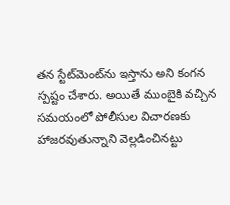తన స్టేట్‌మెంట్‌ను ఇస్తాను అని కంగన స్పష్టం చేశారు. అయితే ముంబైకి వచ్చిన సమయంలో పోలీసుల విచారణకు హాజరవుతున్నాని వెల్లడించినట్టు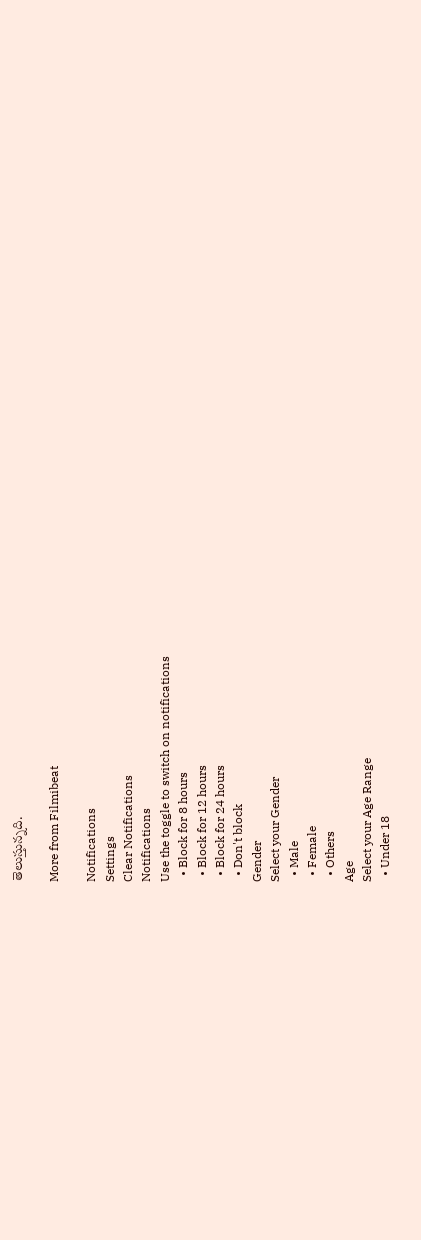తెలుస్తున్నది.

More from Filmibeat

Notifications
Settings
Clear Notifications
Notifications
Use the toggle to switch on notifications
  • Block for 8 hours
  • Block for 12 hours
  • Block for 24 hours
  • Don't block
Gender
Select your Gender
  • Male
  • Female
  • Others
Age
Select your Age Range
  • Under 18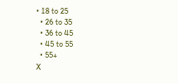• 18 to 25
  • 26 to 35
  • 36 to 45
  • 45 to 55
  • 55+
X